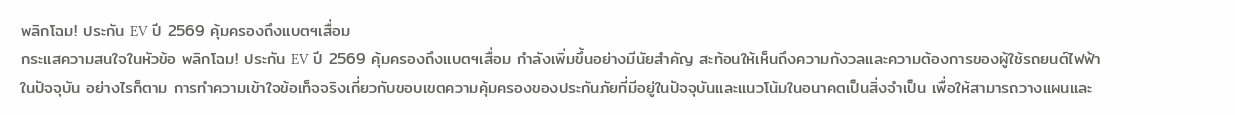พลิกโฉม! ประกัน EV ปี 2569 คุ้มครองถึงแบตฯเสื่อม
กระแสความสนใจในหัวข้อ พลิกโฉม! ประกัน EV ปี 2569 คุ้มครองถึงแบตฯเสื่อม กำลังเพิ่มขึ้นอย่างมีนัยสำคัญ สะท้อนให้เห็นถึงความกังวลและความต้องการของผู้ใช้รถยนต์ไฟฟ้าในปัจจุบัน อย่างไรก็ตาม การทำความเข้าใจข้อเท็จจริงเกี่ยวกับขอบเขตความคุ้มครองของประกันภัยที่มีอยู่ในปัจจุบันและแนวโน้มในอนาคตเป็นสิ่งจำเป็น เพื่อให้สามารถวางแผนและ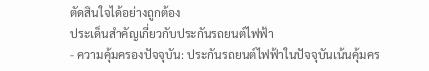ตัดสินใจได้อย่างถูกต้อง
ประเด็นสำคัญเกี่ยวกับประกันรถยนต์ไฟฟ้า
- ความคุ้มครองปัจจุบัน: ประกันรถยนต์ไฟฟ้าในปัจจุบันเน้นคุ้มคร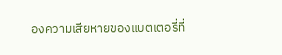องความเสียหายของแบตเตอรี่ที่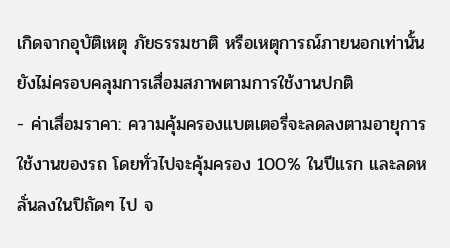เกิดจากอุบัติเหตุ ภัยธรรมชาติ หรือเหตุการณ์ภายนอกเท่านั้น ยังไม่ครอบคลุมการเสื่อมสภาพตามการใช้งานปกติ
- ค่าเสื่อมราคา: ความคุ้มครองแบตเตอรี่จะลดลงตามอายุการใช้งานของรถ โดยทั่วไปจะคุ้มครอง 100% ในปีแรก และลดหลั่นลงในปิถัดๆ ไป จ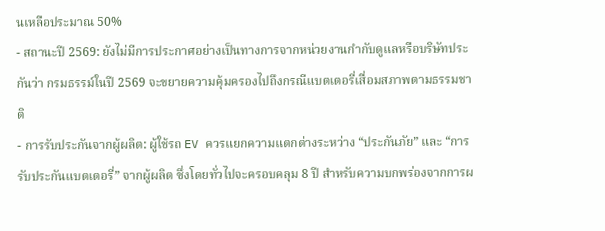นเหลือประมาณ 50%
- สถานะปี 2569: ยังไม่มีการประกาศอย่างเป็นทางการจากหน่วยงานกำกับดูแลหรือบริษัทประกันว่า กรมธรรม์ในปี 2569 จะขยายความคุ้มครองไปถึงกรณีแบตเตอรี่เสื่อมสภาพตามธรรมชาติ
- การรับประกันจากผู้ผลิต: ผู้ใช้รถ EV ควรแยกความแตกต่างระหว่าง “ประกันภัย” และ “การรับประกันแบตเตอรี่” จากผู้ผลิต ซึ่งโดยทั่วไปจะครอบคลุม 8 ปี สำหรับความบกพร่องจากการผ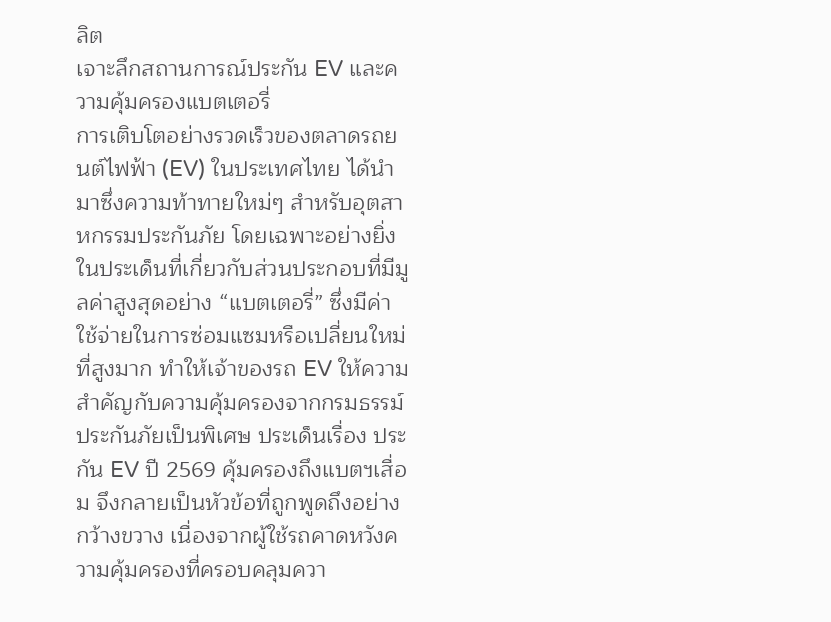ลิต
เจาะลึกสถานการณ์ประกัน EV และความคุ้มครองแบตเตอรี่
การเติบโตอย่างรวดเร็วของตลาดรถยนต์ไฟฟ้า (EV) ในประเทศไทย ได้นำมาซึ่งความท้าทายใหม่ๆ สำหรับอุตสาหกรรมประกันภัย โดยเฉพาะอย่างยิ่งในประเด็นที่เกี่ยวกับส่วนประกอบที่มีมูลค่าสูงสุดอย่าง “แบตเตอรี่” ซึ่งมีค่าใช้จ่ายในการซ่อมแซมหรือเปลี่ยนใหม่ที่สูงมาก ทำให้เจ้าของรถ EV ให้ความสำคัญกับความคุ้มครองจากกรมธรรม์ประกันภัยเป็นพิเศษ ประเด็นเรื่อง ประกัน EV ปี 2569 คุ้มครองถึงแบตฯเสื่อม จึงกลายเป็นหัวข้อที่ถูกพูดถึงอย่างกว้างขวาง เนื่องจากผู้ใช้รถคาดหวังความคุ้มครองที่ครอบคลุมควา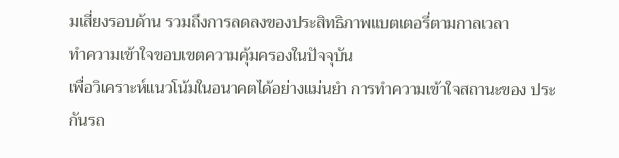มเสี่ยงรอบด้าน รวมถึงการลดลงของประสิทธิภาพแบตเตอรี่ตามกาลเวลา
ทำความเข้าใจขอบเขตความคุ้มครองในปัจจุบัน
เพื่อวิเคราะห์แนวโน้มในอนาคตได้อย่างแม่นยำ การทำความเข้าใจสถานะของ ประกันรถ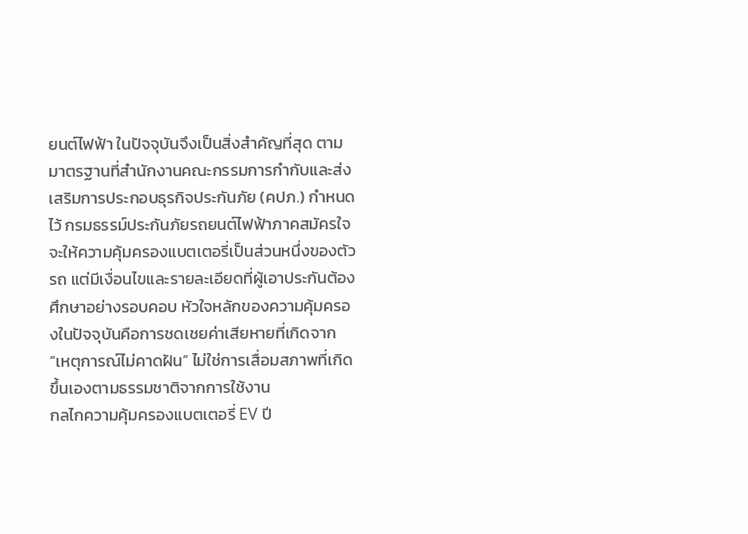ยนต์ไฟฟ้า ในปัจจุบันจึงเป็นสิ่งสำคัญที่สุด ตามมาตรฐานที่สำนักงานคณะกรรมการกำกับและส่งเสริมการประกอบธุรกิจประกันภัย (คปภ.) กำหนดไว้ กรมธรรม์ประกันภัยรถยนต์ไฟฟ้าภาคสมัครใจจะให้ความคุ้มครองแบตเตอรี่เป็นส่วนหนึ่งของตัวรถ แต่มีเงื่อนไขและรายละเอียดที่ผู้เอาประกันต้องศึกษาอย่างรอบคอบ หัวใจหลักของความคุ้มครองในปัจจุบันคือการชดเชยค่าเสียหายที่เกิดจาก “เหตุการณ์ไม่คาดฝัน” ไม่ใช่การเสื่อมสภาพที่เกิดขึ้นเองตามธรรมชาติจากการใช้งาน
กลไกความคุ้มครองแบตเตอรี่ EV ปี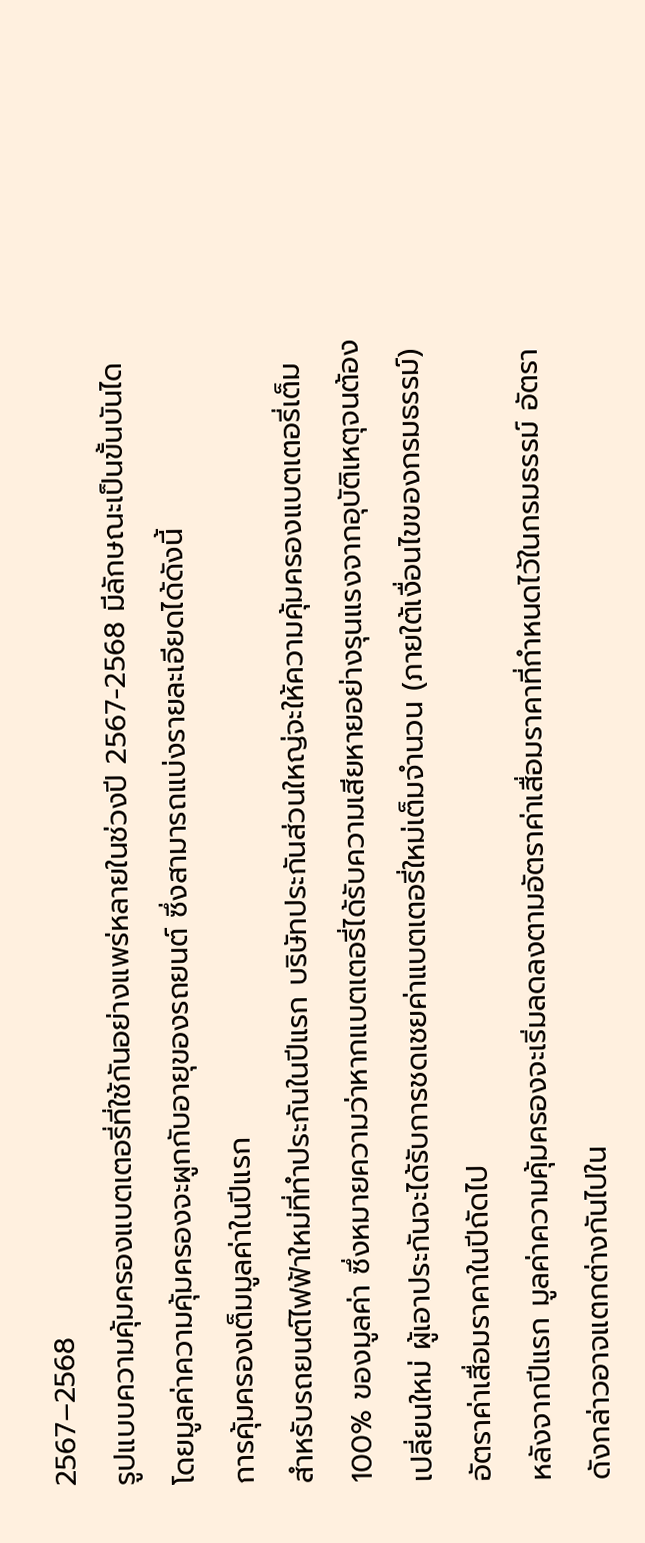2567–2568
รูปแบบความคุ้มครองแบตเตอรี่ที่ใช้กันอย่างแพร่หลายในช่วงปี 2567-2568 มีลักษณะเป็นขั้นบันได โดยมูลค่าความคุ้มครองจะผูกกับอายุของรถยนต์ ซึ่งสามารถแบ่งรายละเอียดได้ดังนี้
การคุ้มครองเต็มมูลค่าในปีแรก
สำหรับรถยนต์ไฟฟ้าใหม่ที่ทำประกันในปีแรก บริษัทประกันส่วนใหญ่จะให้ความคุ้มครองแบตเตอรี่เต็ม 100% ของมูลค่า ซึ่งหมายความว่าหากแบตเตอรี่ได้รับความเสียหายอย่างรุนแรงจากอุบัติเหตุจนต้องเปลี่ยนใหม่ ผู้เอาประกันจะได้รับการชดเชยค่าแบตเตอรี่ใหม่เต็มจำนวน (ภายใต้เงื่อนไขของกรมธรรม์)
อัตราค่าเสื่อมราคาในปีถัดไป
หลังจากปีแรก มูลค่าความคุ้มครองจะเริ่มลดลงตามอัตราค่าเสื่อมราคาที่กำหนดไว้ในกรมธรรม์ อัตราดังกล่าวอาจแตกต่างกันไปใน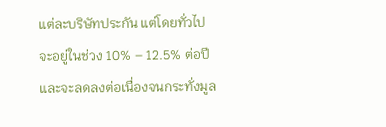แต่ละบริษัทประกัน แต่โดยทั่วไปจะอยู่ในช่วง 10% – 12.5% ต่อปี และจะลดลงต่อเนื่องจนกระทั่งมูล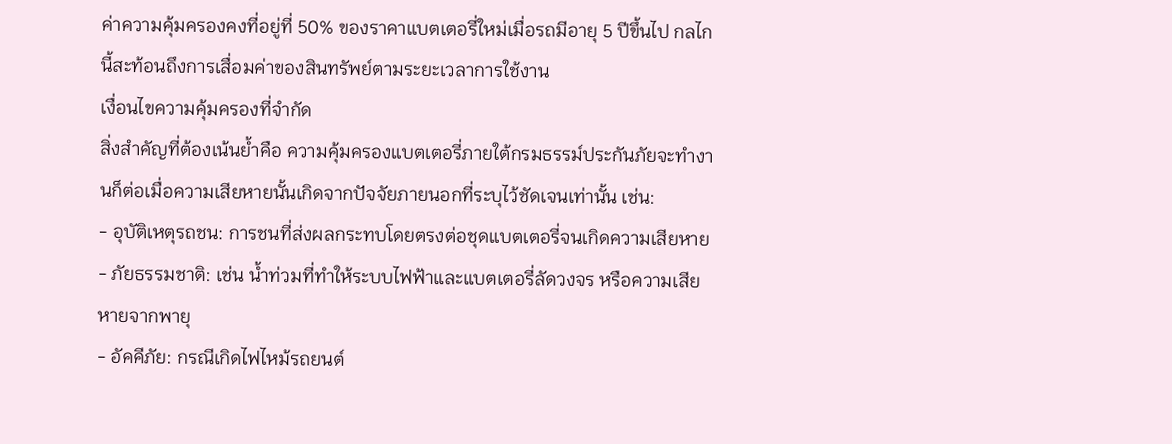ค่าความคุ้มครองคงที่อยู่ที่ 50% ของราคาแบตเตอรี่ใหม่เมื่อรถมีอายุ 5 ปีขึ้นไป กลไกนี้สะท้อนถึงการเสื่อมค่าของสินทรัพย์ตามระยะเวลาการใช้งาน
เงื่อนไขความคุ้มครองที่จำกัด
สิ่งสำคัญที่ต้องเน้นย้ำคือ ความคุ้มครองแบตเตอรี่ภายใต้กรมธรรม์ประกันภัยจะทำงานก็ต่อเมื่อความเสียหายนั้นเกิดจากปัจจัยภายนอกที่ระบุไว้ชัดเจนเท่านั้น เช่น:
- อุบัติเหตุรถชน: การชนที่ส่งผลกระทบโดยตรงต่อชุดแบตเตอรี่จนเกิดความเสียหาย
- ภัยธรรมชาติ: เช่น น้ำท่วมที่ทำให้ระบบไฟฟ้าและแบตเตอรี่ลัดวงจร หรือความเสียหายจากพายุ
- อัคคีภัย: กรณีเกิดไฟไหม้รถยนต์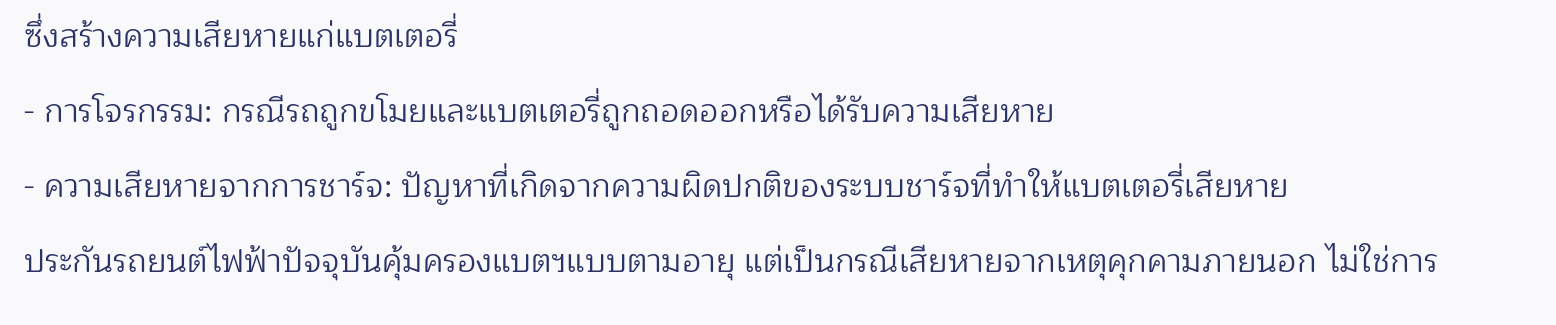ซึ่งสร้างความเสียหายแก่แบตเตอรี่
- การโจรกรรม: กรณีรถถูกขโมยและแบตเตอรี่ถูกถอดออกหรือได้รับความเสียหาย
- ความเสียหายจากการชาร์จ: ปัญหาที่เกิดจากความผิดปกติของระบบชาร์จที่ทำให้แบตเตอรี่เสียหาย
ประกันรถยนต์ไฟฟ้าปัจจุบันคุ้มครองแบตฯแบบตามอายุ แต่เป็นกรณีเสียหายจากเหตุคุกคามภายนอก ไม่ใช่การ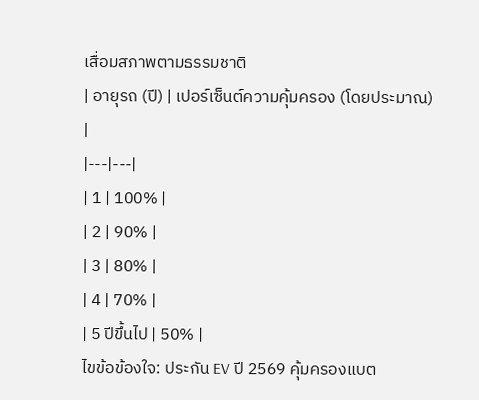เสื่อมสภาพตามธรรมชาติ
| อายุรถ (ปี) | เปอร์เซ็นต์ความคุ้มครอง (โดยประมาณ) |
|---|---|
| 1 | 100% |
| 2 | 90% |
| 3 | 80% |
| 4 | 70% |
| 5 ปีขึ้นไป | 50% |
ไขข้อข้องใจ: ประกัน EV ปี 2569 คุ้มครองแบต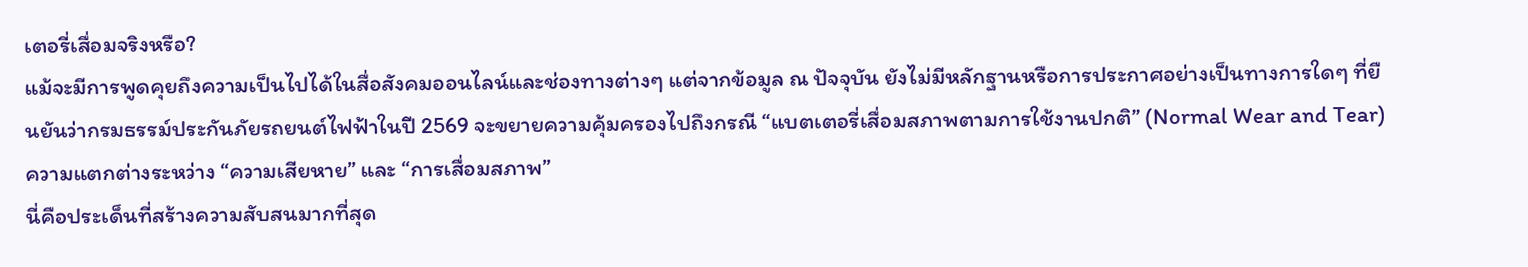เตอรี่เสื่อมจริงหรือ?
แม้จะมีการพูดคุยถึงความเป็นไปได้ในสื่อสังคมออนไลน์และช่องทางต่างๆ แต่จากข้อมูล ณ ปัจจุบัน ยังไม่มีหลักฐานหรือการประกาศอย่างเป็นทางการใดๆ ที่ยืนยันว่ากรมธรรม์ประกันภัยรถยนต์ไฟฟ้าในปี 2569 จะขยายความคุ้มครองไปถึงกรณี “แบตเตอรี่เสื่อมสภาพตามการใช้งานปกติ” (Normal Wear and Tear)
ความแตกต่างระหว่าง “ความเสียหาย” และ “การเสื่อมสภาพ”
นี่คือประเด็นที่สร้างความสับสนมากที่สุด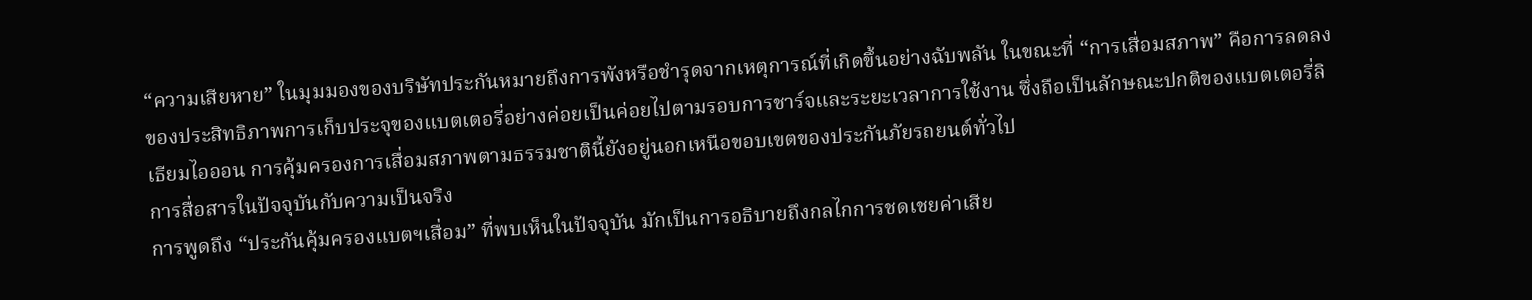“ความเสียหาย” ในมุมมองของบริษัทประกันหมายถึงการพังหรือชำรุดจากเหตุการณ์ที่เกิดขึ้นอย่างฉับพลัน ในขณะที่ “การเสื่อมสภาพ” คือการลดลงของประสิทธิภาพการเก็บประจุของแบตเตอรี่อย่างค่อยเป็นค่อยไปตามรอบการชาร์จและระยะเวลาการใช้งาน ซึ่งถือเป็นลักษณะปกติของแบตเตอรี่ลิเธียมไอออน การคุ้มครองการเสื่อมสภาพตามธรรมชาตินี้ยังอยู่นอกเหนือขอบเขตของประกันภัยรถยนต์ทั่วไป
การสื่อสารในปัจจุบันกับความเป็นจริง
การพูดถึง “ประกันคุ้มครองแบตฯเสื่อม” ที่พบเห็นในปัจจุบัน มักเป็นการอธิบายถึงกลไกการชดเชยค่าเสีย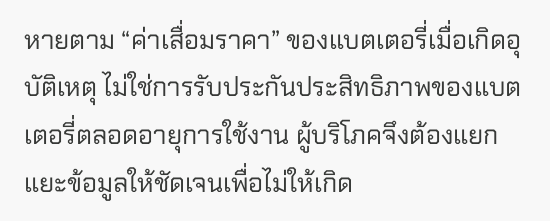หายตาม “ค่าเสื่อมราคา” ของแบตเตอรี่เมื่อเกิดอุบัติเหตุ ไม่ใช่การรับประกันประสิทธิภาพของแบตเตอรี่ตลอดอายุการใช้งาน ผู้บริโภคจึงต้องแยกแยะข้อมูลให้ชัดเจนเพื่อไม่ให้เกิด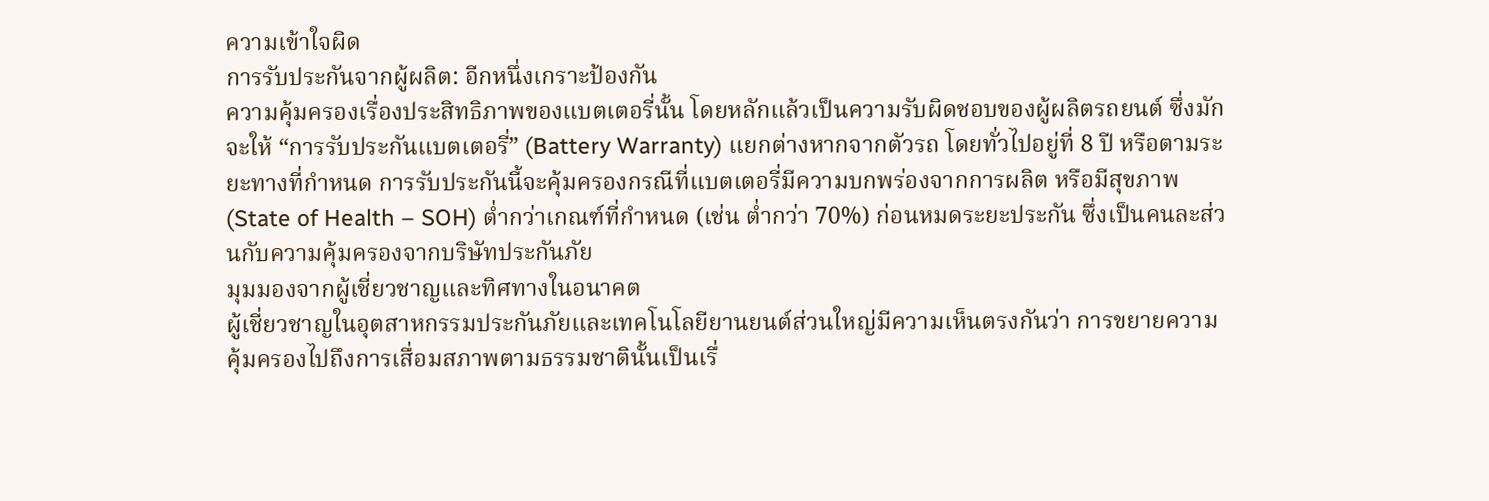ความเข้าใจผิด
การรับประกันจากผู้ผลิต: อีกหนึ่งเกราะป้องกัน
ความคุ้มครองเรื่องประสิทธิภาพของแบตเตอรี่นั้น โดยหลักแล้วเป็นความรับผิดชอบของผู้ผลิตรถยนต์ ซึ่งมักจะให้ “การรับประกันแบตเตอรี่” (Battery Warranty) แยกต่างหากจากตัวรถ โดยทั่วไปอยู่ที่ 8 ปี หรือตามระยะทางที่กำหนด การรับประกันนี้จะคุ้มครองกรณีที่แบตเตอรี่มีความบกพร่องจากการผลิต หรือมีสุขภาพ (State of Health – SOH) ต่ำกว่าเกณฑ์ที่กำหนด (เช่น ต่ำกว่า 70%) ก่อนหมดระยะประกัน ซึ่งเป็นคนละส่วนกับความคุ้มครองจากบริษัทประกันภัย
มุมมองจากผู้เชี่ยวชาญและทิศทางในอนาคต
ผู้เชี่ยวชาญในอุตสาหกรรมประกันภัยและเทคโนโลยียานยนต์ส่วนใหญ่มีความเห็นตรงกันว่า การขยายความคุ้มครองไปถึงการเสื่อมสภาพตามธรรมชาตินั้นเป็นเรื่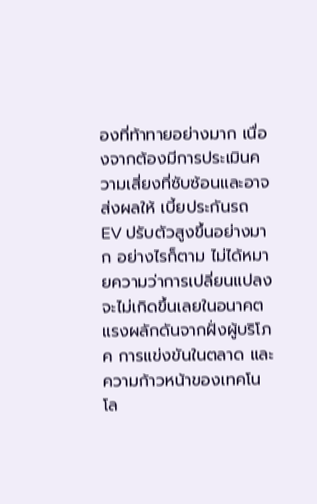องที่ท้าทายอย่างมาก เนื่องจากต้องมีการประเมินความเสี่ยงที่ซับซ้อนและอาจส่งผลให้ เบี้ยประกันรถ EV ปรับตัวสูงขึ้นอย่างมาก อย่างไรก็ตาม ไม่ได้หมายความว่าการเปลี่ยนแปลงจะไม่เกิดขึ้นเลยในอนาคต
แรงผลักดันจากฝั่งผู้บริโภค การแข่งขันในตลาด และความก้าวหน้าของเทคโนโล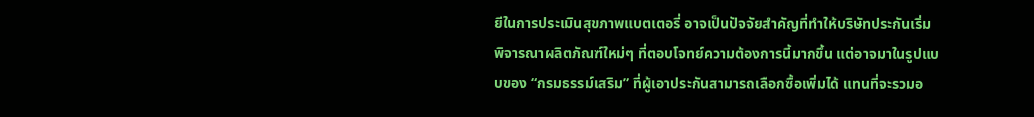ยีในการประเมินสุขภาพแบตเตอรี่ อาจเป็นปัจจัยสำคัญที่ทำให้บริษัทประกันเริ่มพิจารณาผลิตภัณฑ์ใหม่ๆ ที่ตอบโจทย์ความต้องการนี้มากขึ้น แต่อาจมาในรูปแบบของ “กรมธรรม์เสริม” ที่ผู้เอาประกันสามารถเลือกซื้อเพิ่มได้ แทนที่จะรวมอ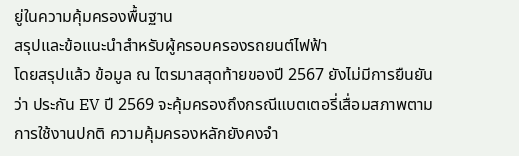ยู่ในความคุ้มครองพื้นฐาน
สรุปและข้อแนะนำสำหรับผู้ครอบครองรถยนต์ไฟฟ้า
โดยสรุปแล้ว ข้อมูล ณ ไตรมาสสุดท้ายของปี 2567 ยังไม่มีการยืนยันว่า ประกัน EV ปี 2569 จะคุ้มครองถึงกรณีแบตเตอรี่เสื่อมสภาพตามการใช้งานปกติ ความคุ้มครองหลักยังคงจำ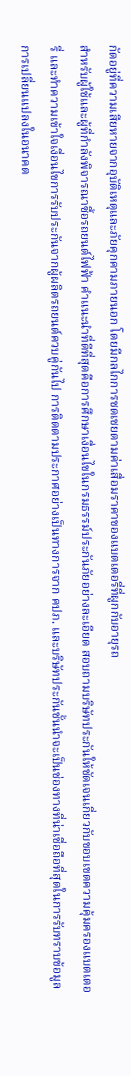กัดอยู่ที่ความเสียหายจากอุบัติเหตุและภัยคุกคามภายนอก โดยมีกลไกการชดเชยตามค่าเสื่อมราคาของแบตเตอรี่ที่ผูกกับอายุรถ
สำหรับผู้ใช้และผู้ที่กำลังพิจารณาซื้อรถยนต์ไฟฟ้า คำแนะนำที่ดีที่สุดคือการศึกษาเงื่อนไขในกรมธรรม์ประกันภัยอย่างละเอียด สอบถามบริษัทประกันให้ชัดเจนเกี่ยวกับขอบเขตความคุ้มครองแบตเตอรี่ และทำความเข้าใจเงื่อนไขการรับประกันจากผู้ผลิตรถยนต์ควบคู่กันไป การติดตามประกาศอย่างเป็นทางการจาก คปภ. และบริษัทประกันชั้นนำจะเป็นช่องทางที่น่าเชื่อถือที่สุดในการรับทราบข้อมูลการเปลี่ยนแปลงในอนาคต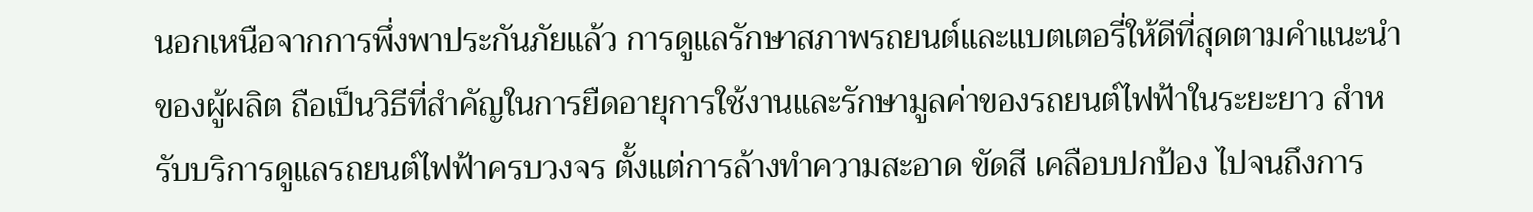นอกเหนือจากการพึ่งพาประกันภัยแล้ว การดูแลรักษาสภาพรถยนต์และแบตเตอรี่ให้ดีที่สุดตามคำแนะนำของผู้ผลิต ถือเป็นวิธีที่สำคัญในการยืดอายุการใช้งานและรักษามูลค่าของรถยนต์ไฟฟ้าในระยะยาว สำหรับบริการดูแลรถยนต์ไฟฟ้าครบวงจร ตั้งแต่การล้างทำความสะอาด ขัดสี เคลือบปกป้อง ไปจนถึงการ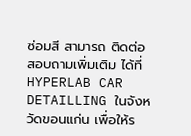ซ่อมสี สามารถ ติดต่อ สอบถามเพิ่มเติม ได้ที่ HYPERLAB CAR DETAILLING ในจังหวัดขอนแก่น เพื่อให้ร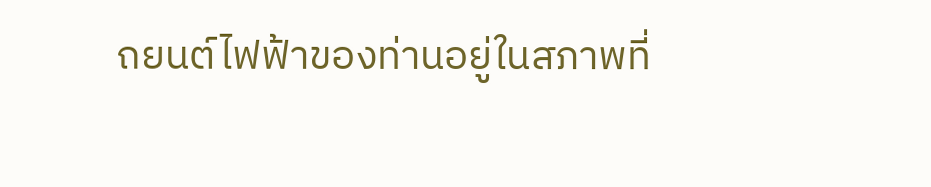ถยนต์ไฟฟ้าของท่านอยู่ในสภาพที่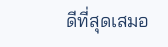ดีที่สุดเสมอ